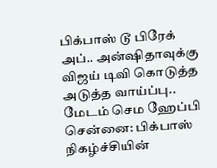பிக்பாஸ் டூ பிரேக் அப்.. அன்ஷிதாவுக்கு விஜய் டிவி கொடுத்த அடுத்த வாய்ப்பு.. மேடம் செம ஹேப்பி
சென்னை: பிக்பாஸ் நிகழ்ச்சியின்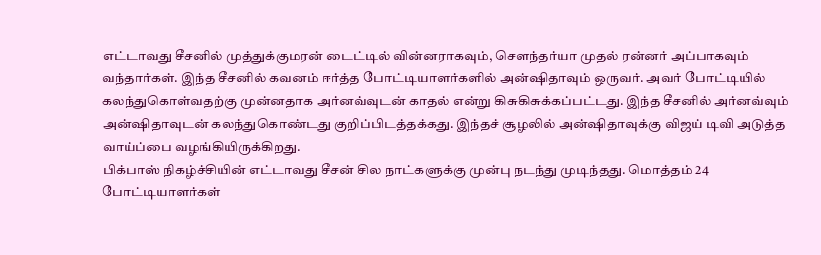எட்டாவது சீசனில் முத்துக்குமரன் டைட்டில் வின்னராகவும், சௌந்தர்யா முதல் ரன்னர் அப்பாகவும் வந்தார்கள். இந்த சீசனில் கவனம் ஈர்த்த போட்டியாளர்களில் அன்ஷிதாவும் ஒருவர். அவர் போட்டியில் கலந்துகொள்வதற்கு முன்னதாக அர்னவ்வுடன் காதல் என்று கிசுகிசுக்கப்பட்டது. இந்த சீசனில் அர்னவ்வும் அன்ஷிதாவுடன் கலந்துகொண்டது குறிப்பிடத்தக்கது. இந்தச் சூழலில் அன்ஷிதாவுக்கு விஜய் டிவி அடுத்த வாய்ப்பை வழங்கியிருக்கிறது.
பிக்பாஸ் நிகழ்ச்சியின் எட்டாவது சீசன் சில நாட்களுக்கு முன்பு நடந்து முடிந்தது. மொத்தம் 24 போட்டியாளர்கள்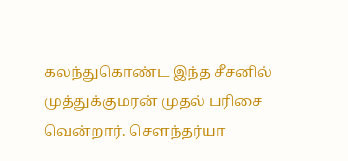கலந்துகொண்ட இந்த சீசனில் முத்துக்குமரன் முதல் பரிசை வென்றார். சௌந்தர்யா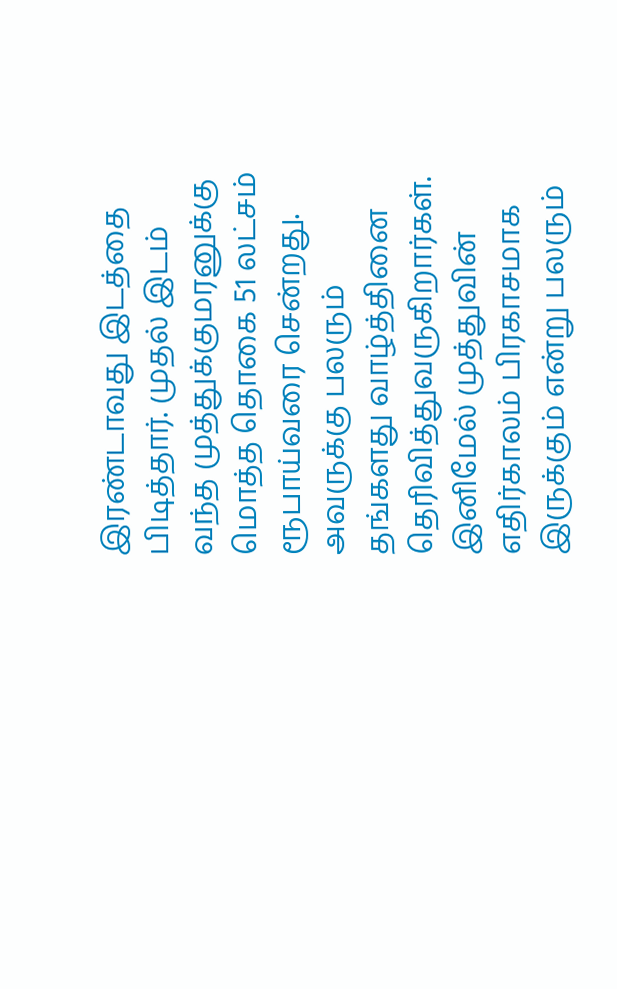இரண்டாவது இடத்தை பிடித்தார். முதல் இடம் வந்த முத்துக்குமரனுக்கு மொத்த தொகை 51 லட்சம் ரூபாய்வரை சென்றது. அவருக்கு பலரும் தங்களது வாழ்த்தினை தெரிவித்துவருகிறார்கள். இனிமேல் முத்துவின் எதிர்காலம் பிரகாசமாக இருக்கும் என்று பலரும்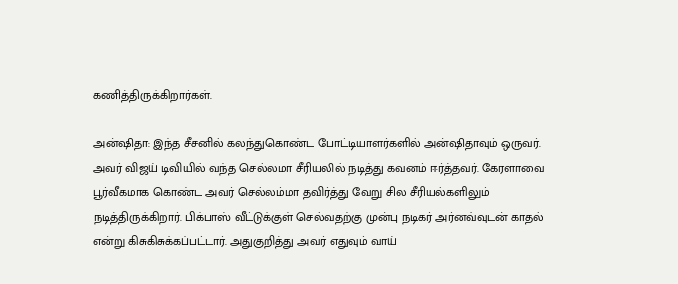கணித்திருக்கிறார்கள்.

அன்ஷிதா: இந்த சீசனில் கலந்துகொண்ட போட்டியாளர்களில் அன்ஷிதாவும் ஒருவர். அவர் விஜய் டிவியில் வந்த செல்லமா சீரியலில் நடித்து கவனம் ஈர்த்தவர். கேரளாவை பூர்வீகமாக கொண்ட அவர் செல்லம்மா தவிர்த்து வேறு சில சீரியல்களிலும் நடித்திருக்கிறார். பிக்பாஸ் வீட்டுக்குள் செல்வதற்கு முன்பு நடிகர் அர்னவ்வுடன் காதல் என்று கிசுகிசுக்கப்பட்டார். அதுகுறித்து அவர் எதுவும் வாய்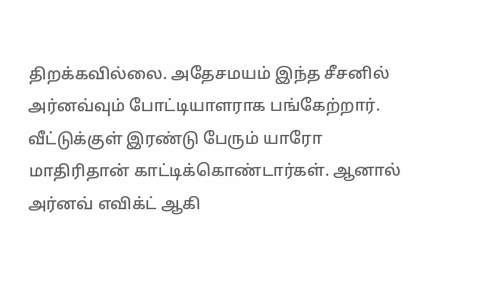திறக்கவில்லை. அதேசமயம் இந்த சீசனில் அர்னவ்வும் போட்டியாளராக பங்கேற்றார். வீட்டுக்குள் இரண்டு பேரும் யாரோ மாதிரிதான் காட்டிக்கொண்டார்கள். ஆனால் அர்னவ் எவிக்ட் ஆகி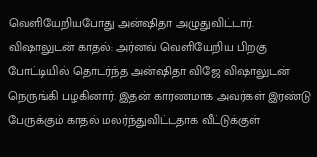வெளியேறியபோது அன்ஷிதா அழுதுவிட்டார்.
விஷாலுடன் காதல்: அர்னவ் வெளியேறிய பிறகு போட்டியில் தொடர்ந்த அன்ஷிதா விஜே விஷாலுடன் நெருங்கி பழகினார். இதன் காரணமாக அவர்கள் இரண்டு பேருக்கும் காதல் மலர்ந்துவிட்டதாக வீட்டுக்குள்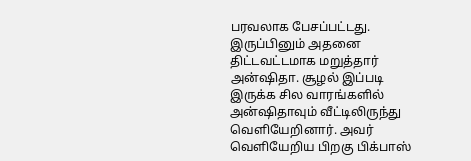பரவலாக பேசப்பட்டது. இருப்பினும் அதனை திட்டவட்டமாக மறுத்தார் அன்ஷிதா. சூழல் இப்படி இருக்க சில வாரங்களில் அன்ஷிதாவும் வீட்டிலிருந்து வெளியேறினார். அவர் வெளியேறிய பிறகு பிக்பாஸ்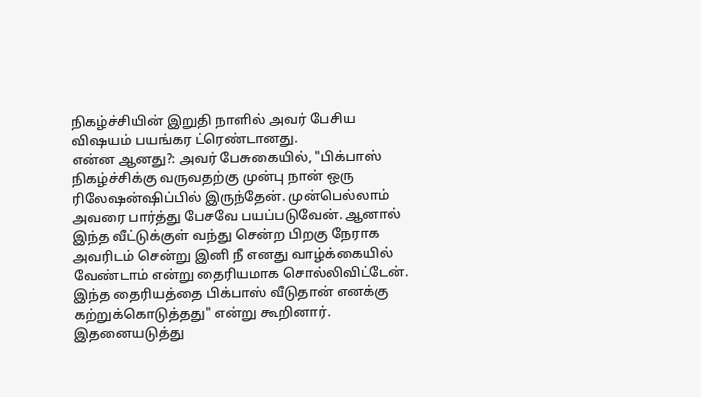நிகழ்ச்சியின் இறுதி நாளில் அவர் பேசிய விஷயம் பயங்கர ட்ரெண்டானது.
என்ன ஆனது?: அவர் பேசுகையில், "பிக்பாஸ் நிகழ்ச்சிக்கு வருவதற்கு முன்பு நான் ஒரு ரிலேஷன்ஷிப்பில் இருந்தேன். முன்பெல்லாம் அவரை பார்த்து பேசவே பயப்படுவேன். ஆனால் இந்த வீட்டுக்குள் வந்து சென்ற பிறகு நேராக அவரிடம் சென்று இனி நீ எனது வாழ்க்கையில் வேண்டாம் என்று தைரியமாக சொல்லிவிட்டேன். இந்த தைரியத்தை பிக்பாஸ் வீடுதான் எனக்கு கற்றுக்கொடுத்தது" என்று கூறினார். இதனையடுத்து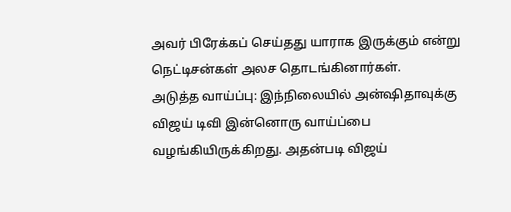அவர் பிரேக்கப் செய்தது யாராக இருக்கும் என்று நெட்டிசன்கள் அலச தொடங்கினார்கள்.
அடுத்த வாய்ப்பு: இந்நிலையில் அன்ஷிதாவுக்கு விஜய் டிவி இன்னொரு வாய்ப்பை வழங்கியிருக்கிறது. அதன்படி விஜய்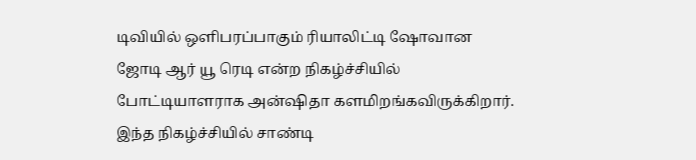டிவியில் ஒளிபரப்பாகும் ரியாலிட்டி ஷோவான ஜோடி ஆர் யூ ரெடி என்ற நிகழ்ச்சியில் போட்டியாளராக அன்ஷிதா களமிறங்கவிருக்கிறார். இந்த நிகழ்ச்சியில் சாண்டி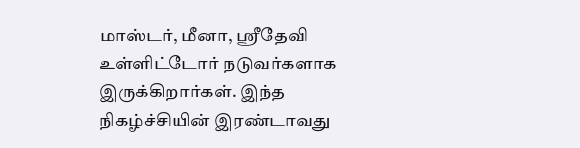மாஸ்டர், மீனா, ஸ்ரீதேவி உள்ளிட்டோர் நடுவர்களாக இருக்கிறார்கள். இந்த நிகழ்ச்சியின் இரண்டாவது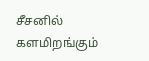சீசனில் களமிறங்கும்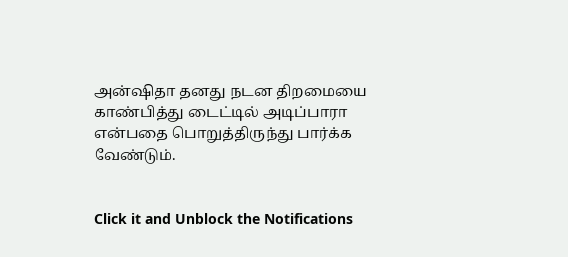அன்ஷிதா தனது நடன திறமையை காண்பித்து டைட்டில் அடிப்பாரா என்பதை பொறுத்திருந்து பார்க்க வேண்டும்.


Click it and Unblock the Notifications